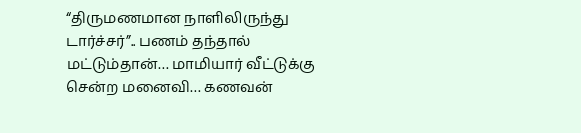“திருமணமான நாளிலிருந்து டார்ச்சர்”.. பணம் தந்தால் மட்டும்தான்… மாமியார் வீட்டுக்கு சென்ற மனைவி… கணவன்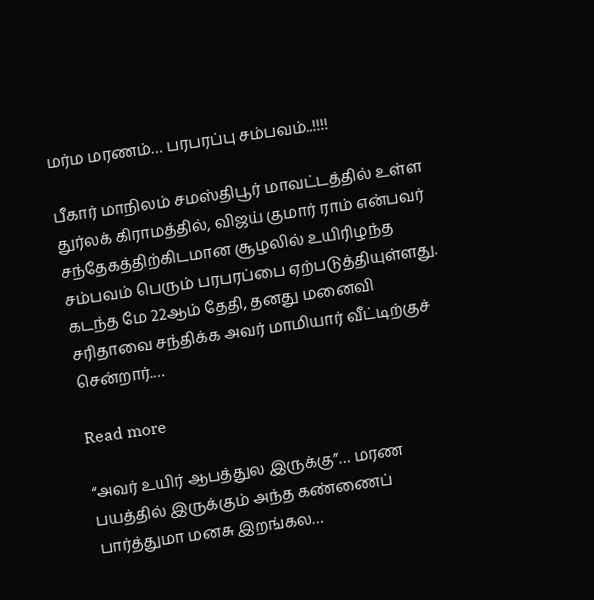மர்ம மரணம்… பரபரப்பு சம்பவம்..!!!!

பீகார் மாநிலம் சமஸ்திபூர் மாவட்டத்தில் உள்ள துர்லக் கிராமத்தில், விஜய் குமார் ராம் என்பவர் சந்தேகத்திற்கிடமான சூழலில் உயிரிழந்த சம்பவம் பெரும் பரபரப்பை ஏற்படுத்தியுள்ளது. கடந்த மே 22ஆம் தேதி, தனது மனைவி சரிதாவை சந்திக்க அவர் மாமியார் வீட்டிற்குச் சென்றார்.…

Read more

“அவர் உயிர் ஆபத்துல இருக்கு”… மரண பயத்தில் இருக்கும் அந்த கண்ணைப் பார்த்துமா மனசு இறங்கல…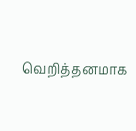வெறித்தனமாக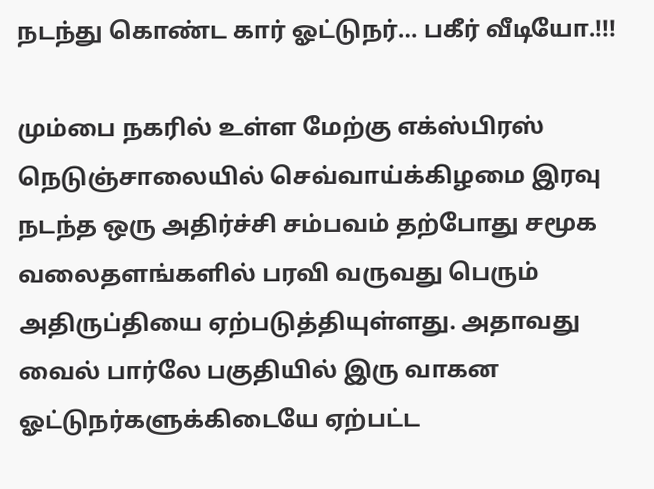நடந்து கொண்ட கார் ஓட்டுநர்… பகீர் வீடியோ.!!!

மும்பை நகரில் உள்ள மேற்கு எக்ஸ்பிரஸ் நெடுஞ்சாலையில் செவ்வாய்க்கிழமை இரவு நடந்த ஒரு அதிர்ச்சி சம்பவம் தற்போது சமூக வலைதளங்களில் பரவி வருவது பெரும் அதிருப்தியை ஏற்படுத்தியுள்ளது. அதாவது வைல் பார்லே பகுதியில் இரு வாகன ஓட்டுநர்களுக்கிடையே ஏற்பட்ட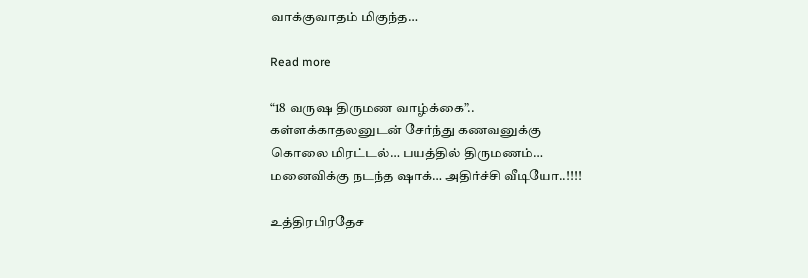வாக்குவாதம் மிகுந்த…

Read more

“18 வருஷ திருமண வாழ்க்கை”.. கள்ளக்காதலனுடன் சேர்ந்து கணவனுக்கு கொலை மிரட்டல்… பயத்தில் திருமணம்… மனைவிக்கு நடந்த ஷாக்… அதிர்ச்சி வீடியோ..!!!!

உத்திரபிரதேச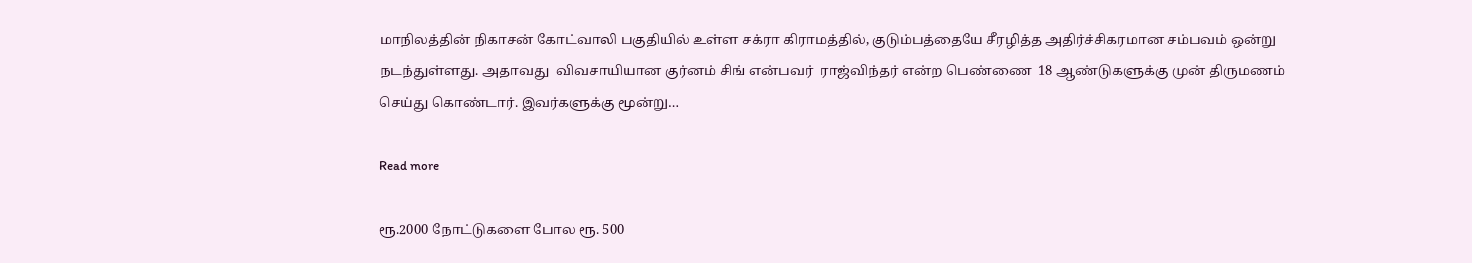மாநிலத்தின் நிகாசன் கோட்வாலி பகுதியில் உள்ள சக்ரா கிராமத்தில், குடும்பத்தையே சீரழித்த அதிர்ச்சிகரமான சம்பவம் ஒன்று நடந்துள்ளது. அதாவது  விவசாயியான குர்னம் சிங் என்பவர்  ராஜ்விந்தர் என்ற பெண்ணை  18 ஆண்டுகளுக்கு முன் திருமணம் செய்து கொண்டார். இவர்களுக்கு மூன்று…

Read more

ரூ.2000 நோட்டுகளை போல ரூ. 500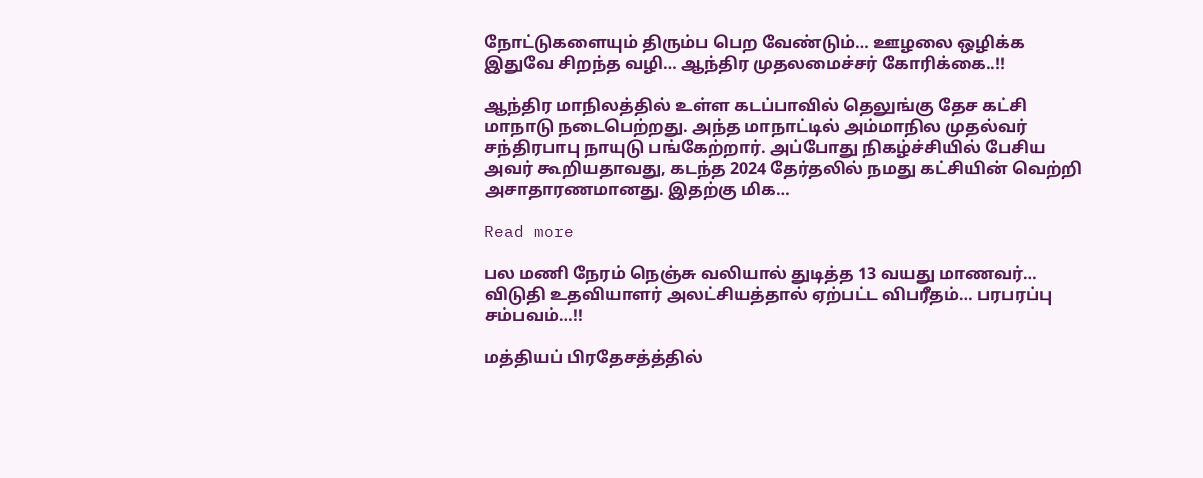நோட்டுகளையும் திரும்ப பெற வேண்டும்… ஊழலை ஒழிக்க இதுவே சிறந்த வழி… ஆந்திர முதலமைச்சர் கோரிக்கை..!!

ஆந்திர மாநிலத்தில் உள்ள கடப்பாவில் தெலுங்கு தேச கட்சி மாநாடு நடைபெற்றது. அந்த மாநாட்டில் அம்மாநில முதல்வர் சந்திரபாபு நாயுடு பங்கேற்றார். அப்போது நிகழ்ச்சியில் பேசிய அவர் கூறியதாவது, கடந்த 2024 தேர்தலில் நமது கட்சியின் வெற்றி அசாதாரணமானது. இதற்கு மிக…

Read more

பல மணி நேரம் நெஞ்சு வலியால் துடித்த 13 வயது மாணவர்… விடுதி உதவியாளர் அலட்சியத்தால் ஏற்பட்ட விபரீதம்… பரபரப்பு சம்பவம்…!!

மத்தியப் பிரதேசத்த்தில்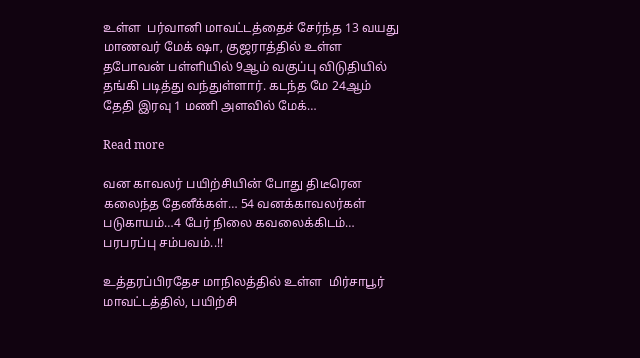உள்ள  பர்வானி மாவட்டத்தைச் சேர்ந்த 13 வயது மாணவர் மேக் ஷா, குஜராத்தில் உள்ள தபோவன் பள்ளியில் 9ஆம் வகுப்பு விடுதியில் தங்கி படித்து வந்துள்ளார். கடந்த மே 24ஆம் தேதி இரவு 1 மணி அளவில் மேக்…

Read more

வன காவலர் பயிற்சியின் போது திடீரென கலைந்த தேனீக்கள்… 54 வனக்காவலர்கள் படுகாயம்…4 பேர் நிலை கவலைக்கிடம்… பரபரப்பு சம்பவம்..!!

உத்தரப்பிரதேச மாநிலத்தில் உள்ள  மிர்சாபூர் மாவட்டத்தில், பயிற்சி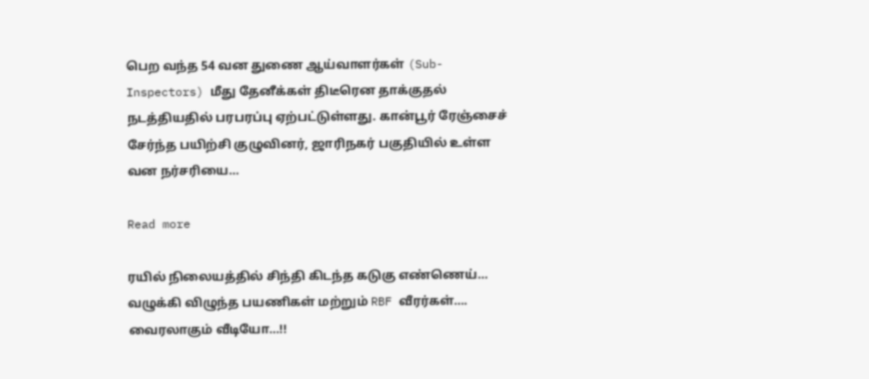பெற வந்த 54 வன துணை ஆய்வாளர்கள் (Sub-Inspectors) மீது தேனீக்கள் திடீரென தாக்குதல் நடத்தியதில் பரபரப்பு ஏற்பட்டுள்ளது. கான்பூர் ரேஞ்சைச் சேர்ந்த பயிற்சி குழுவினர், ஜாரிநகர் பகுதியில் உள்ள வன நர்சரியை…

Read more

ரயில் நிலையத்தில் சிந்தி கிடந்த கடுகு எண்ணெய்… வழுக்கி விழுந்த பயணிகள் மற்றும் RBF வீரர்கள்…. வைரலாகும் வீடியோ…!!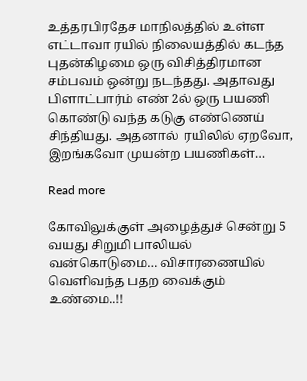உத்தரபிரதேச மாநிலத்தில் உள்ள எட்டாவா ரயில் நிலையத்தில் கடந்த புதன்கிழமை ஒரு விசித்திரமான சம்பவம் ஒன்று நடந்தது. அதாவது பிளாட்பார்ம் எண் 2ல் ஒரு பயணி கொண்டு வந்த கடுகு எண்ணெய் சிந்தியது. அதனால்  ரயிலில் ஏறவோ, இறங்கவோ முயன்ற பயணிகள்…

Read more

கோவிலுக்குள் அழைத்துச் சென்று 5 வயது சிறுமி பாலியல் வன்கொடுமை… விசாரணையில் வெளிவந்த பதற வைக்கும் உண்மை..!!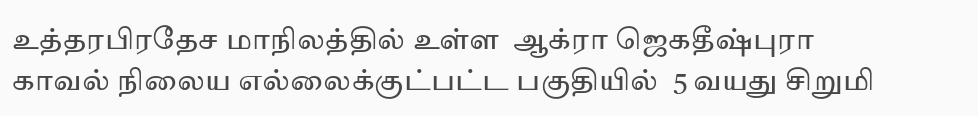உத்தரபிரதேச மாநிலத்தில் உள்ள  ஆக்ரா ஜெகதீஷ்புரா காவல் நிலைய எல்லைக்குட்பட்ட பகுதியில்  5 வயது சிறுமி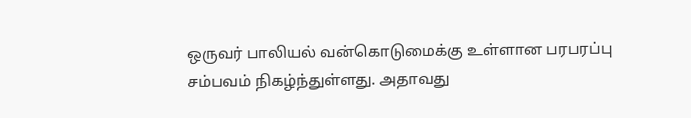ஒருவர் பாலியல் வன்கொடுமைக்கு உள்ளான பரபரப்பு சம்பவம் நிகழ்ந்துள்ளது. அதாவது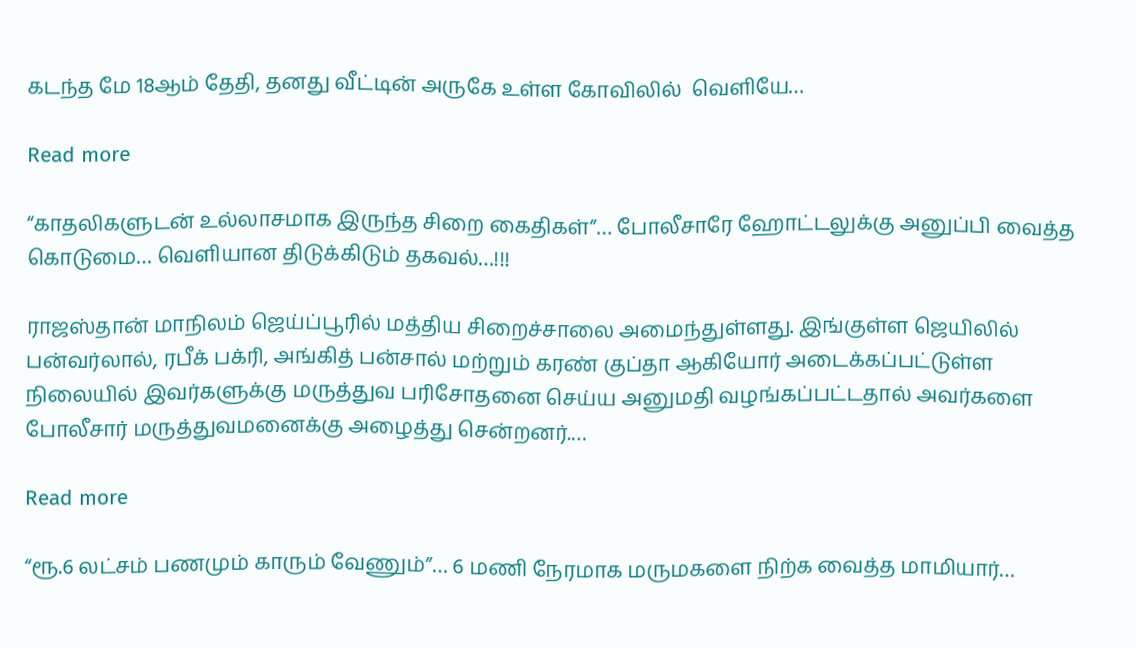கடந்த மே 18ஆம் தேதி, தனது வீட்டின் அருகே உள்ள கோவிலில்  வெளியே…

Read more

“காதலிகளுடன் உல்லாசமாக இருந்த சிறை கைதிகள்”… போலீசாரே ஹோட்டலுக்கு அனுப்பி வைத்த கொடுமை… வெளியான திடுக்கிடும் தகவல்…!!!

ராஜஸ்தான் மாநிலம் ஜெய்ப்பூரில் மத்திய சிறைச்சாலை அமைந்துள்ளது. இங்குள்ள ஜெயிலில் பன்வர்லால், ரபீக் பக்ரி, அங்கித் பன்சால் மற்றும் கரண் குப்தா ஆகியோர் அடைக்கப்பட்டுள்ள நிலையில் இவர்களுக்கு மருத்துவ பரிசோதனை செய்ய அனுமதி வழங்கப்பட்டதால் அவர்களை போலீசார் மருத்துவமனைக்கு அழைத்து சென்றனர்.…

Read more

“ரூ.6 லட்சம் பணமும் காரும் வேணும்”… 6 மணி நேரமாக மருமகளை நிற்க வைத்த மாமியார்…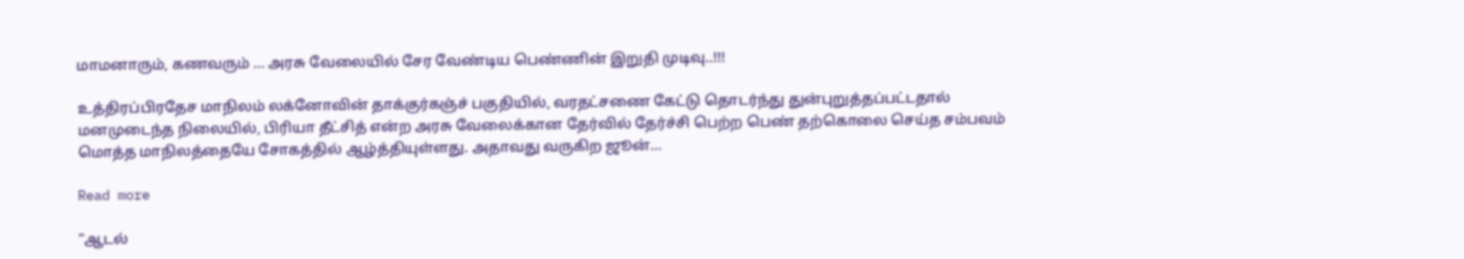மாமனாரும், கணவரும் … அரசு வேலையில் சேர வேண்டிய பெண்ணின் இறுதி முடிவு..!!!

உத்திரப்பிரதேச மாநிலம் லக்னோவின் தாக்குர்கஞ்ச் பகுதியில், வரதட்சணை கேட்டு தொடர்ந்து துன்புறுத்தப்பட்டதால் மனமுடைந்த நிலையில், பிரியா தீட்சித் என்ற அரசு வேலைக்கான தேர்வில் தேர்ச்சி பெற்ற பெண் தற்கொலை செய்த சம்பவம் மொத்த மாநிலத்தையே சோகத்தில் ஆழ்த்தியுள்ளது. அதாவது வருகிற ஜூன்…

Read more

“ஆடல்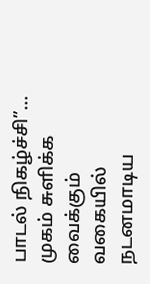பாடல் நிகழ்ச்சி”… முகம் சுளிக்க வைக்கும் வகையில் நடனமாடிய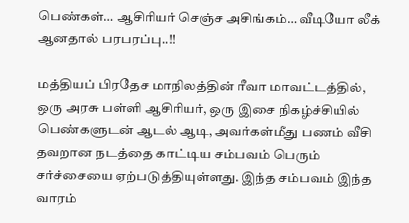பெண்கள்… ஆசிரியர் செஞ்ச அசிங்கம்… வீடியோ லீக் ஆனதால் பரபரப்பு..!!

மத்தியப் பிரதேச மாநிலத்தின் ரீவா மாவட்டத்தில், ஒரு அரசு பள்ளி ஆசிரியர், ஒரு இசை நிகழ்ச்சியில் பெண்களுடன் ஆடல் ஆடி, அவர்கள்மீது பணம் வீசி தவறான நடத்தை காட்டிய சம்பவம் பெரும் சர்ச்சையை ஏற்படுத்தியுள்ளது. இந்த சம்பவம் இந்த வாரம்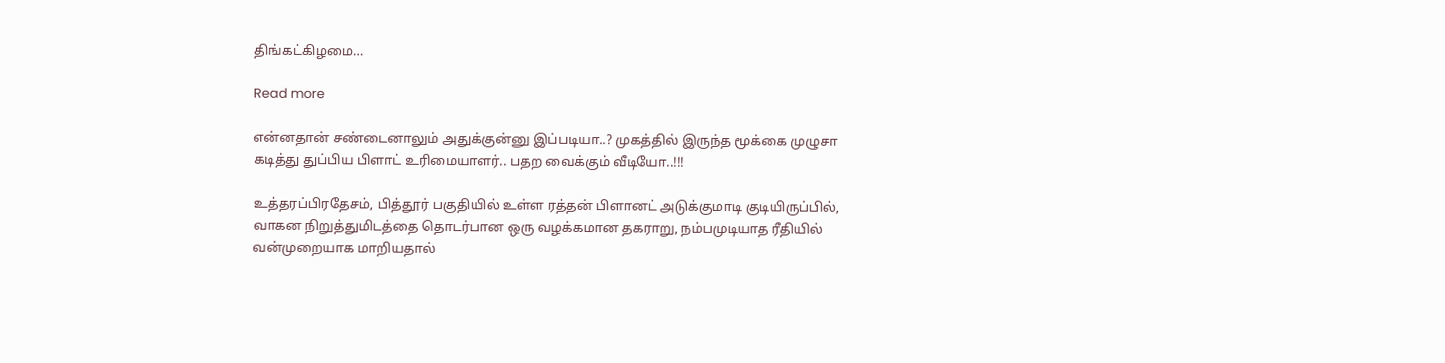திங்கட்கிழமை…

Read more

என்னதான் சண்டைனாலும் அதுக்குன்னு இப்படியா..? முகத்தில் இருந்த மூக்கை முழுசா கடித்து துப்பிய பிளாட் உரிமையாளர்.. பதற வைக்கும் வீடியோ..!!!

உத்தரப்பிரதேசம், பித்தூர் பகுதியில் உள்ள ரத்தன் பிளானட் அடுக்குமாடி குடியிருப்பில், வாகன நிறுத்துமிடத்தை தொடர்பான ஒரு வழக்கமான தகராறு, நம்பமுடியாத ரீதியில் வன்முறையாக மாறியதால்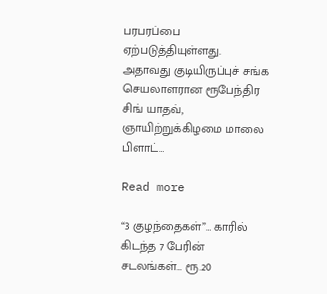பரபரப்பை ஏற்படுத்தியுள்ளது. அதாவது குடியிருப்புச் சங்க செயலாளரான ரூபேந்திர சிங் யாதவ், ஞாயிற்றுக்கிழமை மாலை பிளாட்…

Read more

“3 குழந்தைகள்”… காரில் கிடந்த 7 பேரின் சடலங்கள்… ரூ.20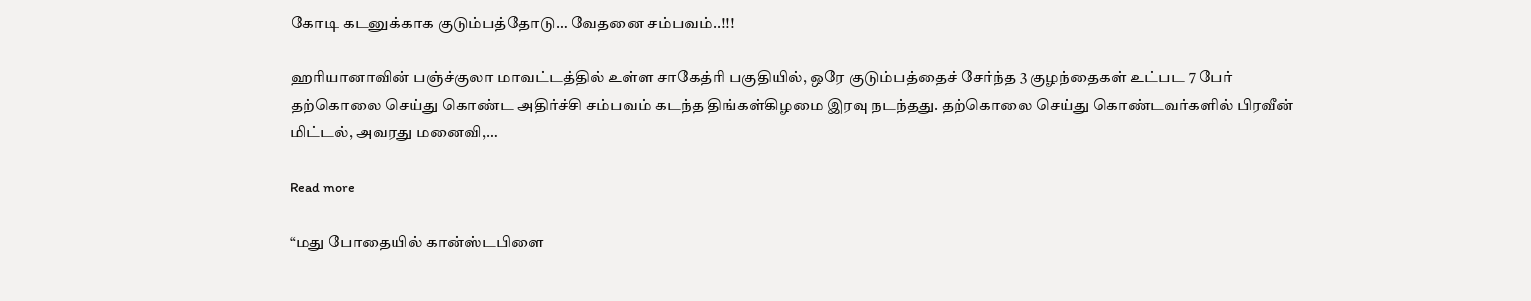கோடி கடனுக்காக குடும்பத்தோடு… வேதனை சம்பவம்..!!!

ஹரியானாவின் பஞ்ச்குலா மாவட்டத்தில் உள்ள சாகேத்ரி பகுதியில், ஒரே குடும்பத்தைச் சேர்ந்த 3 குழந்தைகள் உட்பட 7 பேர் தற்கொலை செய்து கொண்ட அதிர்ச்சி சம்பவம் கடந்த திங்கள்கிழமை இரவு நடந்தது. தற்கொலை செய்து கொண்டவர்களில் பிரவீன் மிட்டல், அவரது மனைவி,…

Read more

“மது போதையில் கான்ஸ்டபிளை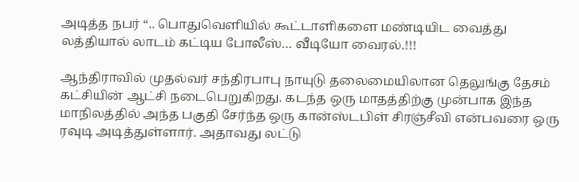அடித்த நபர் “.. பொதுவெளியில் கூட்டாளிகளை மண்டியிட வைத்து லத்தியால் லாடம் கட்டிய போலீஸ்… வீடியோ வைரல்.!!!

ஆந்திராவில் முதல்வர் சந்திரபாபு நாயுடு தலைமையிலான தெலுங்கு தேசம் கட்சியின் ஆட்சி நடைபெறுகிறது. கடந்த ஒரு மாதத்திற்கு முன்பாக இந்த மாநிலத்தில் அந்த பகுதி சேர்ந்த ஒரு கான்ஸ்டபிள் சிரஞ்சீவி என்பவரை ஒரு ரவுடி அடித்துள்ளார். அதாவது லட்டு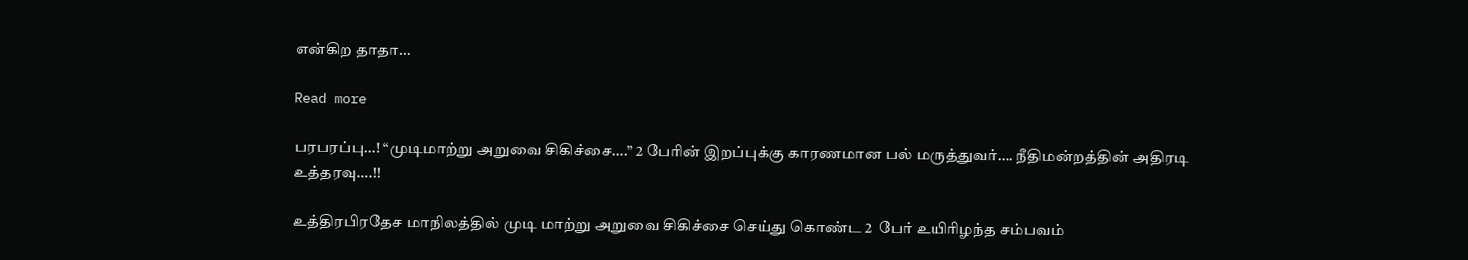என்கிற தாதா…

Read more

பரபரப்பு…! “முடிமாற்று அறுவை சிகிச்சை….” 2 பேரின் இறப்புக்கு காரணமான பல் மருத்துவர்…. நீதிமன்றத்தின் அதிரடி உத்தரவு….!!

உத்திரபிரதேச மாநிலத்தில் முடி மாற்று அறுவை சிகிச்சை செய்து கொண்ட 2  பேர் உயிரிழந்த சம்பவம்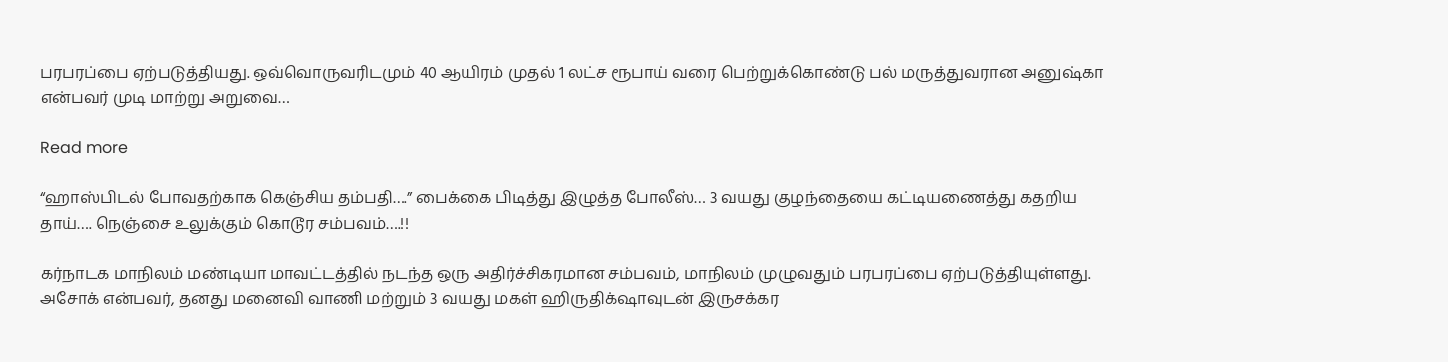பரபரப்பை ஏற்படுத்தியது. ஒவ்வொருவரிடமும் 40 ஆயிரம் முதல் 1 லட்ச ரூபாய் வரை பெற்றுக்கொண்டு பல் மருத்துவரான அனுஷ்கா என்பவர் முடி மாற்று அறுவை…

Read more

“ஹாஸ்பிடல் போவதற்காக கெஞ்சிய தம்பதி….” பைக்கை பிடித்து இழுத்த போலீஸ்… 3 வயது குழந்தையை கட்டியணைத்து கதறிய தாய்…. நெஞ்சை உலுக்கும் கொடூர சம்பவம்….!!

கர்நாடக மாநிலம் மண்டியா மாவட்டத்தில் நடந்த ஒரு அதிர்ச்சிகரமான சம்பவம், மாநிலம் முழுவதும் பரபரப்பை ஏற்படுத்தியுள்ளது. அசோக் என்பவர், தனது மனைவி வாணி மற்றும் 3 வயது மகள் ஹிருதிக்‌ஷாவுடன் இருசக்கர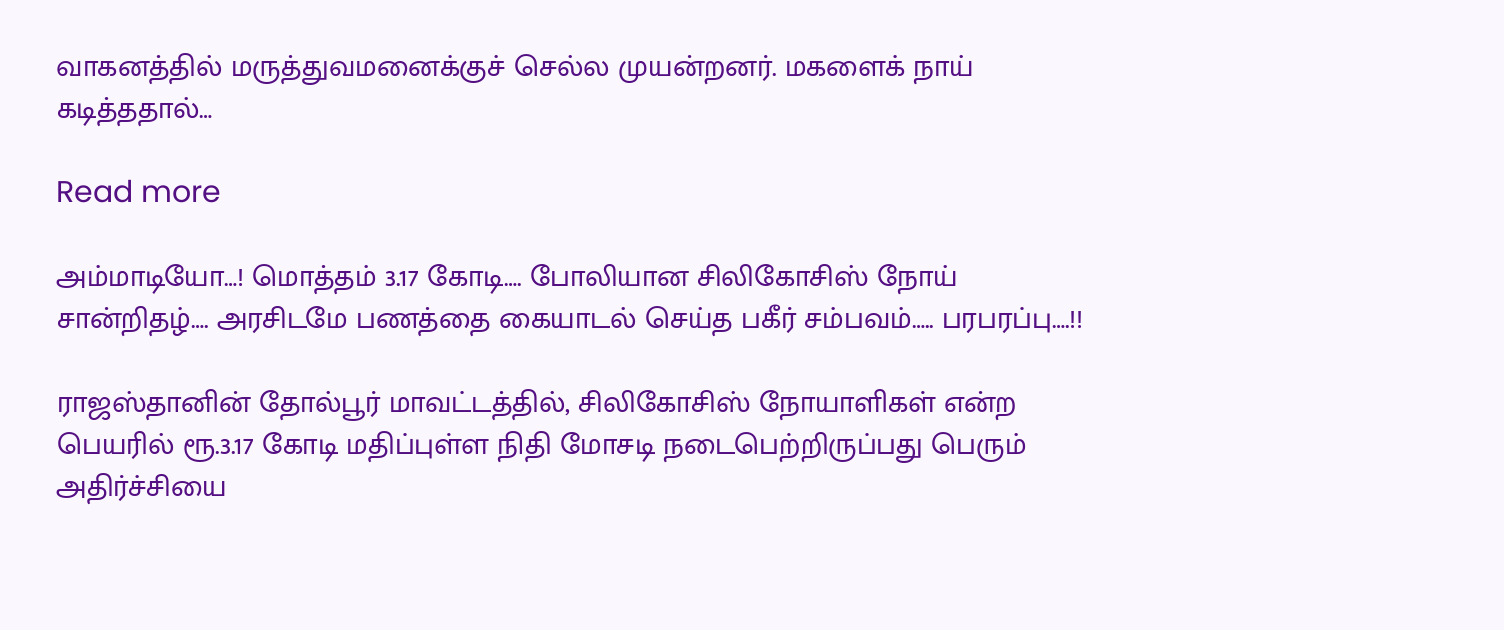வாகனத்தில் மருத்துவமனைக்குச் செல்ல முயன்றனர். மகளைக் நாய் கடித்ததால்…

Read more

அம்மாடியோ…! மொத்தம் 3.17 கோடி…. போலியான சிலிகோசிஸ் நோய் சான்றிதழ்…. அரசிடமே பணத்தை கையாடல் செய்த பகீர் சம்பவம்….. பரபரப்பு….!!

ராஜஸ்தானின் தோல்பூர் மாவட்டத்தில், சிலிகோசிஸ் நோயாளிகள் என்ற பெயரில் ரூ.3.17 கோடி மதிப்புள்ள நிதி மோசடி நடைபெற்றிருப்பது பெரும் அதிர்ச்சியை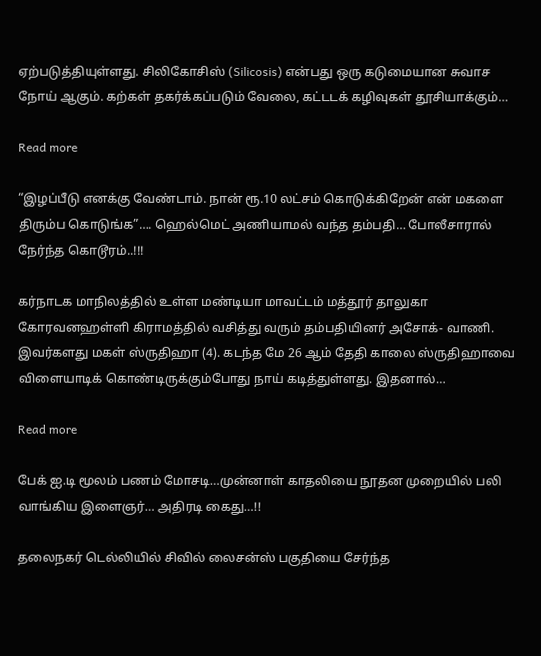ஏற்படுத்தியுள்ளது. சிலிகோசிஸ் (Silicosis) என்பது ஒரு கடுமையான சுவாச நோய் ஆகும். கற்கள் தகர்க்கப்படும் வேலை, கட்டடக் கழிவுகள் தூசியாக்கும்…

Read more

“இழப்பீடு எனக்கு வேண்டாம். நான் ரூ.10 லட்சம் கொடுக்கிறேன் என் மகளை திரும்ப கொடுங்க”…. ஹெல்மெட் அணியாமல் வந்த தம்பதி… போலீசாரால் நேர்ந்த கொடூரம்..!!!

கர்நாடக மாநிலத்தில் உள்ள மண்டியா மாவட்டம் மத்தூர் தாலுகா கோரவனஹள்ளி கிராமத்தில் வசித்து வரும் தம்பதியினர் அசோக்- வாணி. இவர்களது மகள் ஸ்ருதிஹா (4). கடந்த மே 26 ஆம் தேதி காலை ஸ்ருதிஹாவை விளையாடிக் கொண்டிருக்கும்போது நாய் கடித்துள்ளது. இதனால்…

Read more

பேக் ஐ.டி மூலம் பணம் மோசடி…முன்னாள் காதலியை நூதன முறையில் பலி வாங்கிய இளைஞர்… அதிரடி கைது…!!

தலைநகர் டெல்லியில் சிவில் லைசன்ஸ் பகுதியை சேர்ந்த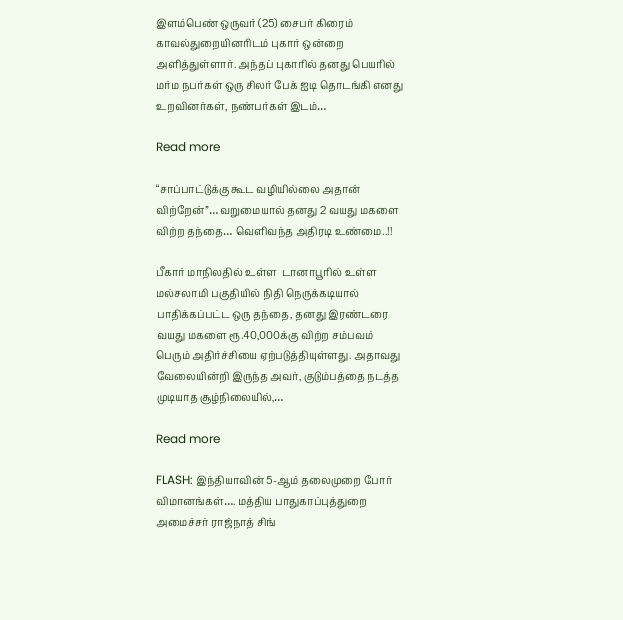இளம்பெண் ஒருவர் (25) சைபர் கிரைம் காவல்துறையினரிடம் புகார் ஒன்றை அளித்துள்ளார். அந்தப் புகாரில் தனது பெயரில் மர்ம நபர்கள் ஒரு சிலர் பேக் ஐடி தொடங்கி எனது உறவினர்கள், நண்பர்கள் இடம்…

Read more

“சாப்பாட்டுக்கு கூட வழியில்லை அதான் விற்றேன்”… வறுமையால் தனது 2 வயது மகளை விற்ற தந்தை… வெளிவந்த அதிரடி உண்மை..!!

பீகார் மாநிலதில் உள்ள  டானாபூரில் உள்ள மல்சலாமி பகுதியில் நிதி நெருக்கடியால் பாதிக்கப்பட்ட ஒரு தந்தை, தனது இரண்டரை வயது மகளை ரூ.40,000க்கு விற்ற சம்பவம் பெரும் அதிர்ச்சியை ஏற்படுத்தியுள்ளது. அதாவது வேலையின்றி இருந்த அவர், குடும்பத்தை நடத்த முடியாத சூழ்நிலையில்,…

Read more

FLASH: இந்தியாவின் 5-ஆம் தலைமுறை போர் விமானங்கள்…. மத்திய பாதுகாப்புத்துறை அமைச்சர் ராஜ்நாத் சிங்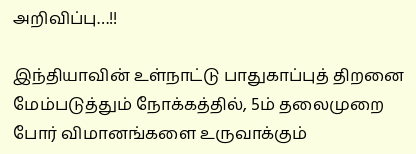அறிவிப்பு…!!

இந்தியாவின் உள்நாட்டு பாதுகாப்புத் திறனை மேம்படுத்தும் நோக்கத்தில், 5ம் தலைமுறை போர் விமானங்களை உருவாக்கும்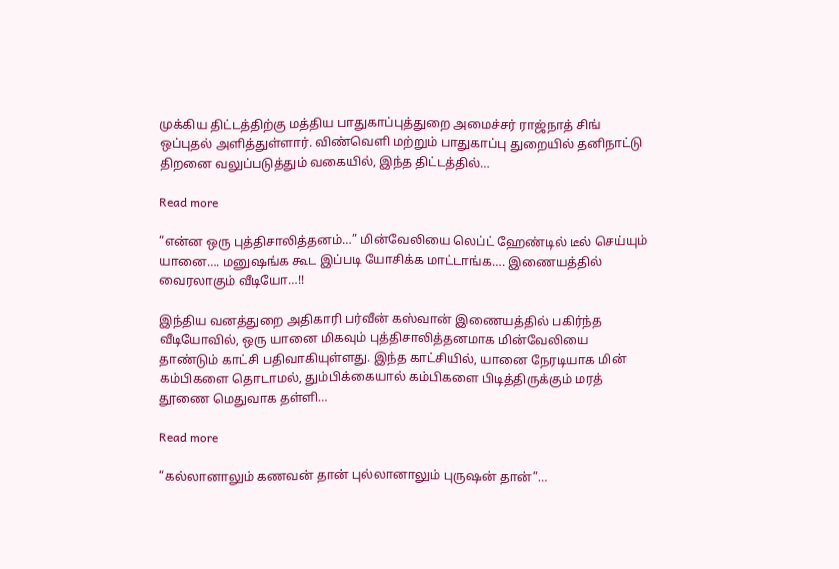முக்கிய திட்டத்திற்கு மத்திய பாதுகாப்புத்துறை அமைச்சர் ராஜ்நாத் சிங் ஒப்புதல் அளித்துள்ளார். விண்வெளி மற்றும் பாதுகாப்பு துறையில் தனிநாட்டு திறனை வலுப்படுத்தும் வகையில், இந்த திட்டத்தில்…

Read more

“என்ன ஒரு புத்திசாலித்தனம்…” மின்வேலியை லெப்ட் ஹேண்டில் டீல் செய்யும் யானை…. மனுஷங்க கூட இப்படி யோசிக்க மாட்டாங்க…. இணையத்தில் வைரலாகும் வீடியோ…!!

இந்திய வனத்துறை அதிகாரி பர்வீன் கஸ்வான் இணையத்தில் பகிர்ந்த வீடியோவில், ஒரு யானை மிகவும் புத்திசாலித்தனமாக மின்வேலியை தாண்டும் காட்சி பதிவாகியுள்ளது. இந்த காட்சியில், யானை நேரடியாக மின் கம்பிகளை தொடாமல், தும்பிக்கையால் கம்பிகளை பிடித்திருக்கும் மரத் தூணை மெதுவாக தள்ளி…

Read more

“கல்லானாலும் கணவன் தான் புல்லானாலும் புருஷன் தான்”…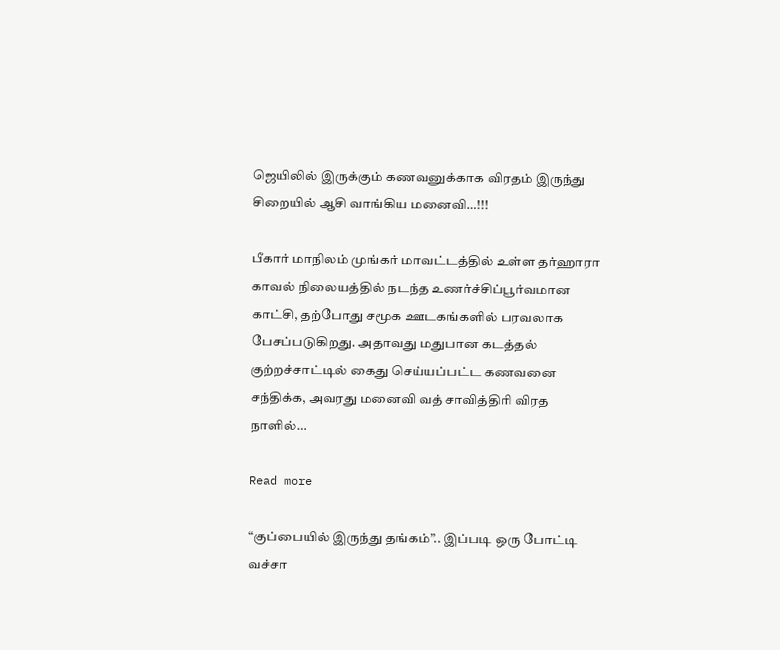ஜெயிலில் இருக்கும் கணவனுக்காக விரதம் இருந்து சிறையில் ஆசி வாங்கிய மனைவி…!!!

பீகார் மாநிலம் முங்கர் மாவட்டத்தில் உள்ள தர்ஹாரா காவல் நிலையத்தில் நடந்த உணர்ச்சிப்பூர்வமான காட்சி, தற்போது சமூக ஊடகங்களில் பரவலாக பேசப்படுகிறது. அதாவது மதுபான கடத்தல் குற்றச்சாட்டில் கைது செய்யப்பட்ட கணவனை சந்திக்க, அவரது மனைவி வத் சாவித்திரி விரத நாளில்…

Read more

“குப்பையில் இருந்து தங்கம்”.. இப்படி ஒரு போட்டி வச்சா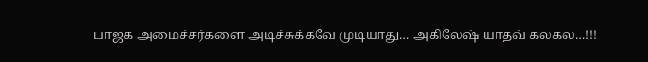பாஜக அமைச்சர்களை அடிச்சுக்கவே முடியாது… அகிலேஷ் யாதவ் கலகல…!!!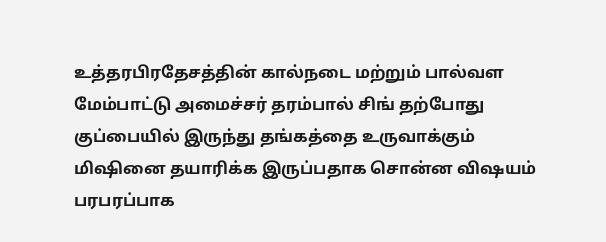உத்தரபிரதேசத்தின் கால்நடை மற்றும் பால்வள மேம்பாட்டு அமைச்சர் தரம்பால் சிங் தற்போது குப்பையில் இருந்து தங்கத்தை உருவாக்கும் மிஷினை தயாரிக்க இருப்பதாக சொன்ன விஷயம் பரபரப்பாக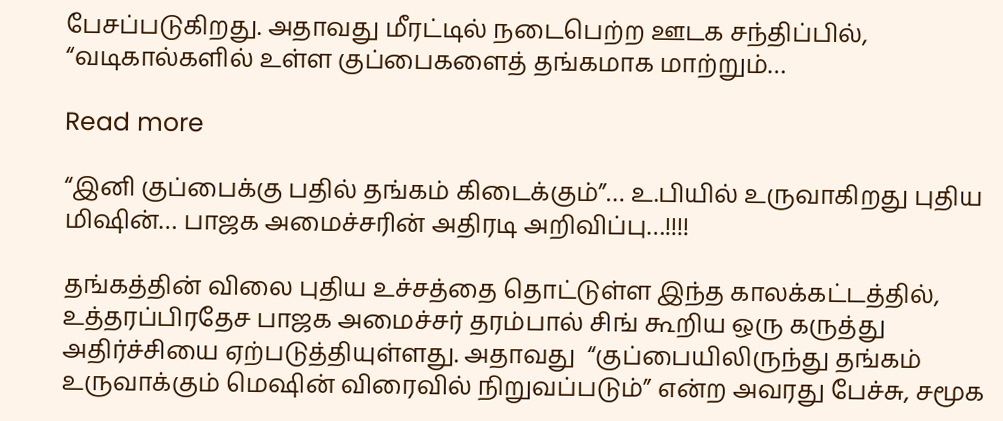பேசப்படுகிறது. அதாவது மீரட்டில் நடைபெற்ற ஊடக சந்திப்பில், “வடிகால்களில் உள்ள குப்பைகளைத் தங்கமாக மாற்றும்…

Read more

“இனி குப்பைக்கு பதில் தங்கம் கிடைக்கும்”… உ.பியில் உருவாகிறது புதிய மிஷின்… பாஜக அமைச்சரின் அதிரடி அறிவிப்பு…!!!!

தங்கத்தின் விலை புதிய உச்சத்தை தொட்டுள்ள இந்த காலக்கட்டத்தில், உத்தரப்பிரதேச பாஜக அமைச்சர் தரம்பால் சிங் கூறிய ஒரு கருத்து அதிர்ச்சியை ஏற்படுத்தியுள்ளது. அதாவது  “குப்பையிலிருந்து தங்கம் உருவாக்கும் மெஷின் விரைவில் நிறுவப்படும்” என்ற அவரது பேச்சு, சமூக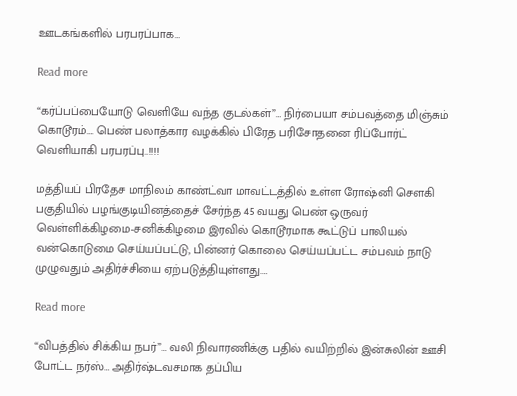ஊடகங்களில் பரபரப்பாக…

Read more

“கர்ப்பப்பையோடு வெளியே வந்த குடல்கள்”… நிர்பையா சம்பவத்தை மிஞ்சும் கொடூரம்…. பெண் பலாத்கார வழக்கில் பிரேத பரிசோதனை ரிப்போர்ட் வெளியாகி பரபரப்பு..!!!!

மத்தியப் பிரதேச மாநிலம் காண்ட்வா மாவட்டத்தில் உள்ள ரோஷ்னி சௌகி பகுதியில் பழங்குடியினத்தைச் சேர்ந்த 45 வயது பெண் ஒருவர் வெள்ளிக்கிழமை-சனிக்கிழமை இரவில் கொடூரமாக கூட்டுப் பாலியல் வன்கொடுமை செய்யப்பட்டு, பின்னர் கொலை செய்யப்பட்ட சம்பவம் நாடு முழுவதும் அதிர்ச்சியை ஏற்படுத்தியுள்ளது.…

Read more

“விபத்தில் சிக்கிய நபர்”… வலி நிவாரணிக்கு பதில் வயிற்றில் இன்சுலின் ஊசி போட்ட நர்ஸ்… அதிர்ஷ்டவசமாக தப்பிய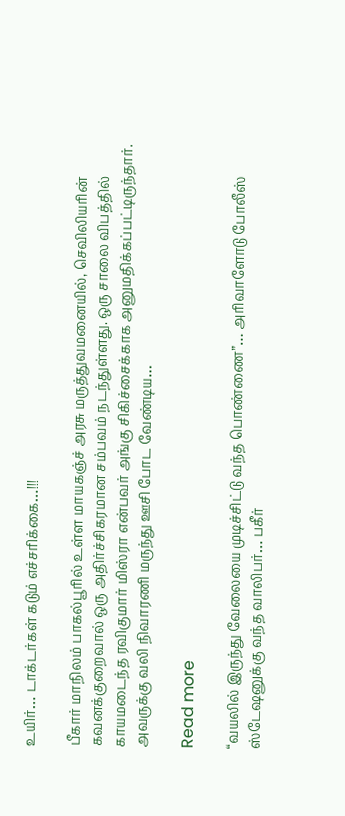உயிர்… டாக்டர்கள் கடும் எச்சரிக்கை…!!!

பீகார் மாநிலம் பாகல்பூரில் உள்ள மாயகஞ்ச் அரசு மருத்துவமனையில், செவிலியரின் கவனக்குறைவால் ஒரு அதிர்ச்சிகரமான சம்பவம் நடந்துள்ளது. ஒரு சாலை விபத்தில் காயமடைந்த ரவிகுமார் மிஸ்ரா என்பவர் அங்கு சிகிச்சைக்காக அனுமதிக்கப்பட்டிருந்தார். அவருக்கு வலி நிவாரணி மருந்து ஊசி போட வேண்டிய…

Read more

“வயலில் இருந்து வேலையை முடிச்சிட்டு வந்த பொண்ணை”… அரிவாளோடு போலீஸ் ஸ்டேஷனுக்கு வந்த வாலிபர்… பகீர்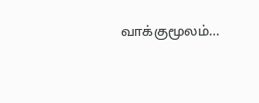வாக்குமூலம்…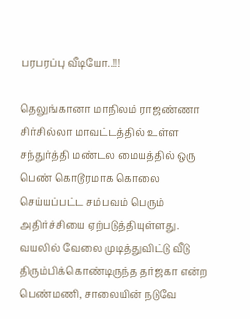பரபரப்பு வீடியோ..!!!

தெலுங்கானா மாநிலம் ராஜண்ணா சிர்சில்லா மாவட்டத்தில் உள்ள சந்துர்த்தி மண்டல மையத்தில் ஒரு பெண் கொடூரமாக கொலை செய்யப்பட்ட சம்பவம் பெரும் அதிர்ச்சியை ஏற்படுத்தியுள்ளது. வயலில் வேலை முடித்துவிட்டு வீடு திரும்பிக்கொண்டிருந்த தர்ஜகா என்ற பெண்மணி, சாலையின் நடுவே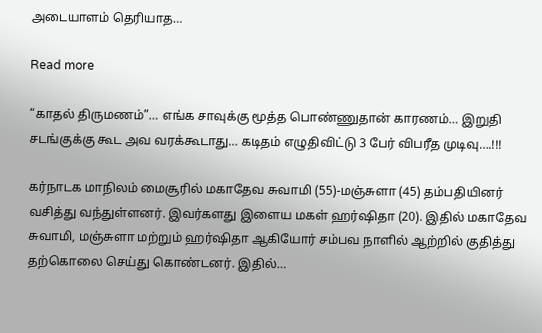அடையாளம் தெரியாத…

Read more

“காதல் திருமணம்”… எங்க சாவுக்கு மூத்த பொண்ணுதான் காரணம்… இறுதி சடங்குக்கு கூட அவ வரக்கூடாது… கடிதம் எழுதிவிட்டு 3 பேர் விபரீத முடிவு….!!!

கர்நாடக மாநிலம் மைசூரில் மகாதேவ சுவாமி (55)-மஞ்சுளா (45) தம்பதியினர் வசித்து வந்துள்ளனர். இவர்களது இளைய மகள் ஹர்ஷிதா (20). இதில் மகாதேவ சுவாமி, மஞ்சுளா மற்றும் ஹர்ஷிதா ஆகியோர் சம்பவ நாளில் ஆற்றில் குதித்து தற்கொலை செய்து கொண்டனர். இதில்…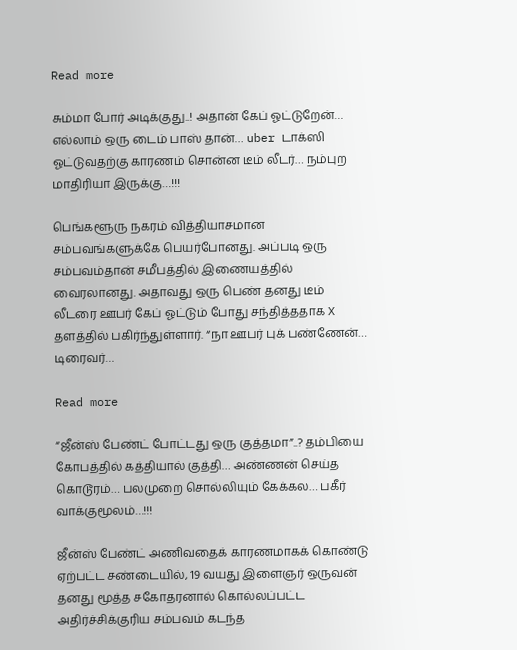Read more

சும்மா போர் அடிக்குது..! அதான் கேப் ஓட்டுறேன்… எல்லாம் ஒரு டைம் பாஸ் தான்… uber டாக்ஸி ஓட்டுவதற்கு காரணம் சொன்ன டீம் லீடர்… நம்புற மாதிரியா இருக்கு…!!!

பெங்களூரு நகரம் வித்தியாசமான சம்பவங்களுக்கே பெயர்போனது. அப்படி ஒரு சம்பவம்தான் சமீபத்தில் இணையத்தில் வைரலானது. அதாவது ஒரு பெண் தனது டீம் லீடரை ஊபர் கேப் ஓட்டும் போது சந்தித்ததாக X தளத்தில் பகிர்ந்துள்ளார். “நா ஊபர் புக் பண்ணேன்… டிரைவர்…

Read more

“ஜீன்ஸ் பேண்ட் போட்டது ஒரு குத்தமா”..? தம்பியை கோபத்தில் கத்தியால் குத்தி… அண்ணன் செய்த கொடூரம்… பலமுறை சொல்லியும் கேக்கல… பகீர் வாக்குமூலம்…!!!

ஜீன்ஸ் பேண்ட் அணிவதைக் காரணமாகக் கொண்டு ஏற்பட்ட சண்டையில், 19 வயது இளைஞர் ஒருவன் தனது மூத்த சகோதரனால் கொல்லப்பட்ட அதிர்ச்சிக்குரிய சம்பவம் கடந்த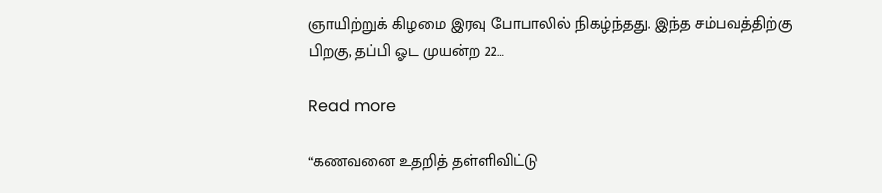ஞாயிற்றுக் கிழமை இரவு போபாலில் நிகழ்ந்தது. இந்த சம்பவத்திற்கு பிறகு, தப்பி ஓட முயன்ற 22…

Read more

“கணவனை உதறித் தள்ளிவிட்டு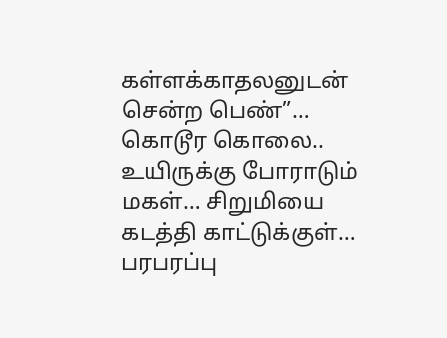கள்ளக்காதலனுடன் சென்ற பெண்”… கொடூர கொலை.. உயிருக்கு போராடும் மகள்… சிறுமியை கடத்தி காட்டுக்குள்… பரபரப்பு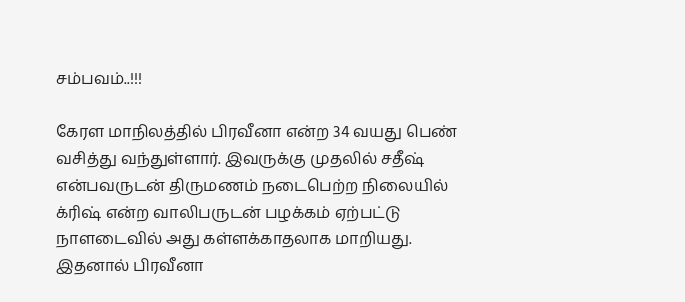சம்பவம்..!!!

கேரள மாநிலத்தில் பிரவீனா என்ற 34 வயது பெண் வசித்து வந்துள்ளார். இவருக்கு முதலில் சதீஷ் என்பவருடன் திருமணம் நடைபெற்ற நிலையில் க்ரிஷ் என்ற வாலிபருடன் பழக்கம் ஏற்பட்டு நாளடைவில் அது கள்ளக்காதலாக மாறியது. இதனால் பிரவீனா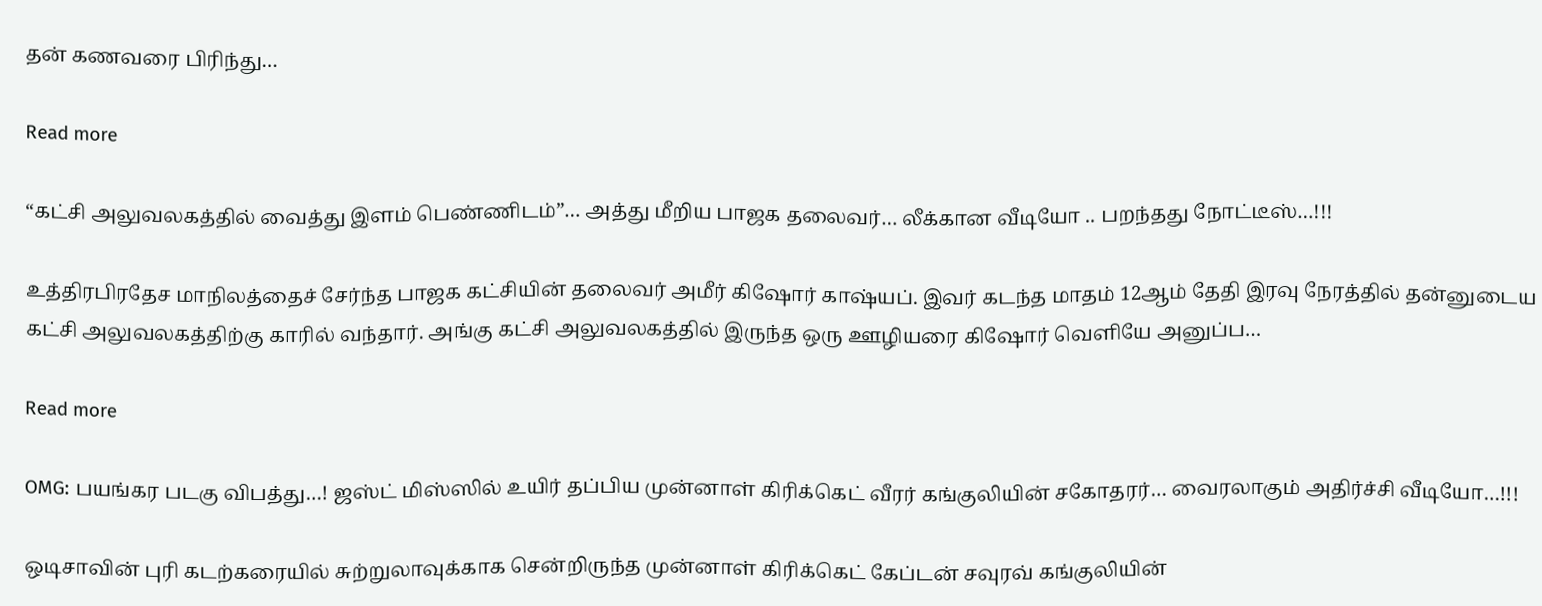தன் கணவரை பிரிந்து…

Read more

“கட்சி அலுவலகத்தில் வைத்து இளம் பெண்ணிடம்”… அத்து மீறிய பாஜக தலைவர்… லீக்கான வீடியோ .. பறந்தது நோட்டீஸ்…!!!

உத்திரபிரதேச மாநிலத்தைச் சேர்ந்த பாஜக கட்சியின் தலைவர் அமீர் கிஷோர் காஷ்யப். இவர் கடந்த மாதம் 12ஆம் தேதி இரவு நேரத்தில் தன்னுடைய கட்சி அலுவலகத்திற்கு காரில் வந்தார். அங்கு கட்சி அலுவலகத்தில் இருந்த ஒரு ஊழியரை கிஷோர் வெளியே அனுப்ப…

Read more

OMG: பயங்கர படகு விபத்து…! ஜஸ்ட் மிஸ்ஸில் உயிர் தப்பிய முன்னாள் கிரிக்கெட் வீரர் கங்குலியின் சகோதரர்… வைரலாகும் அதிர்ச்சி வீடியோ…!!!

ஒடிசாவின் புரி கடற்கரையில் சுற்றுலாவுக்காக சென்றிருந்த முன்னாள் கிரிக்கெட் கேப்டன் சவுரவ் கங்குலியின்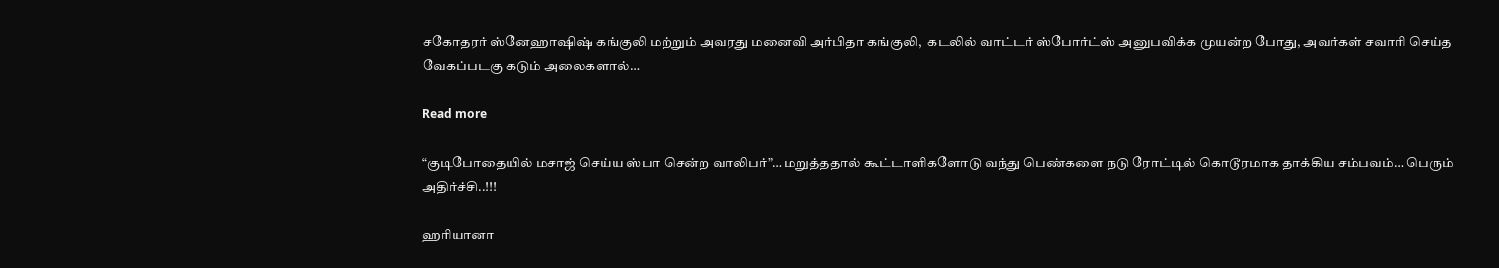சகோதரர் ஸ்னேஹாஷிஷ் கங்குலி மற்றும் அவரது மனைவி அர்பிதா கங்குலி,  கடலில் வாட்டர் ஸ்போர்ட்ஸ் அனுபவிக்க முயன்ற போது, அவர்கள் சவாரி செய்த வேகப்படகு கடும் அலைகளால்…

Read more

“குடிபோதையில் மசாஜ் செய்ய ஸ்பா சென்ற வாலிபர்”… மறுத்ததால் கூட்டாளிகளோடு வந்து பெண்களை நடு ரோட்டில் கொடூரமாக தாக்கிய சம்பவம்… பெரும் அதிர்ச்சி..!!!

ஹரியானா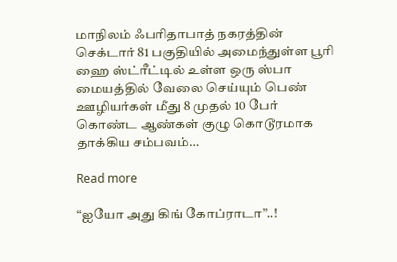மாநிலம் ஃபரிதாபாத் நகரத்தின் செக்டார் 81 பகுதியில் அமைந்துள்ள பூரி ஹை ஸ்ட்ரீட்டில் உள்ள ஒரு ஸ்பா மையத்தில் வேலை செய்யும் பெண் ஊழியர்கள் மீது 8 முதல் 10 பேர் கொண்ட ஆண்கள் குழு கொடூரமாக தாக்கிய சம்பவம்…

Read more

“ஐயோ அது கிங் கோப்ராடா”..!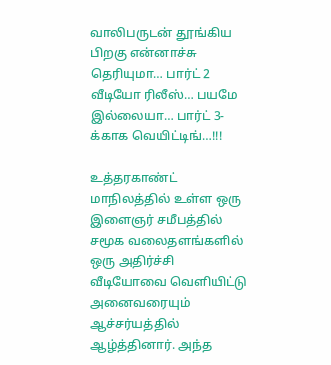வாலிபருடன் தூங்கிய பிறகு என்னாச்சு தெரியுமா… பார்ட் 2 வீடியோ ரிலீஸ்… பயமே இல்லையா… பார்ட் 3-க்காக வெயிட்டிங்…!!!

உத்தரகாண்ட் மாநிலத்தில் உள்ள ஒரு இளைஞர் சமீபத்தில் சமூக வலைதளங்களில் ஒரு அதிர்ச்சி வீடியோவை வெளியிட்டு அனைவரையும் ஆச்சர்யத்தில் ஆழ்த்தினார். அந்த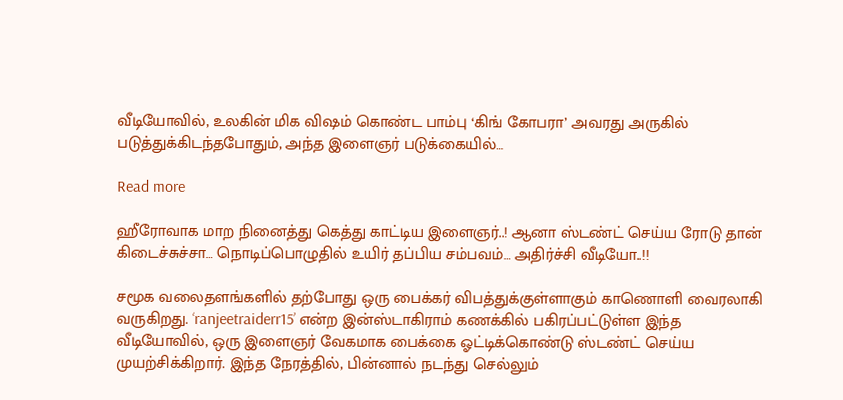வீடியோவில், உலகின் மிக விஷம் கொண்ட பாம்பு ‘கிங் கோபரா’ அவரது அருகில் படுத்துக்கிடந்தபோதும், அந்த இளைஞர் படுக்கையில்…

Read more

ஹீரோவாக மாற நினைத்து கெத்து காட்டிய இளைஞர்..! ஆனா ஸ்டண்ட் செய்ய ரோடு தான் கிடைச்சுச்சா… நொடிப்பொழுதில் உயிர் தப்பிய சம்பவம்… அதிர்ச்சி வீடியோ..!!

சமூக வலைதளங்களில் தற்போது ஒரு பைக்கர் விபத்துக்குள்ளாகும் காணொளி வைரலாகி வருகிறது. ‘ranjeetraiderr15’ என்ற இன்ஸ்டாகிராம் கணக்கில் பகிரப்பட்டுள்ள இந்த வீடியோவில், ஒரு இளைஞர் வேகமாக பைக்கை ஓட்டிக்கொண்டு ஸ்டண்ட் செய்ய முயற்சிக்கிறார். இந்த நேரத்தில், பின்னால் நடந்து செல்லும்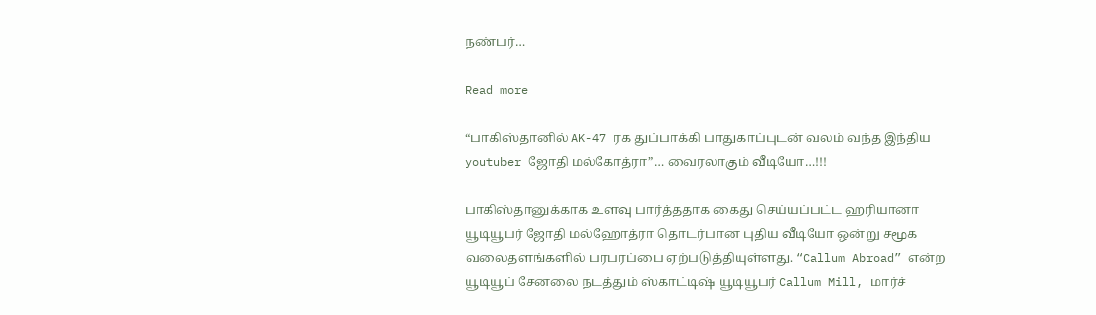நண்பர்…

Read more

“பாகிஸ்தானில் AK-47 ரக துப்பாக்கி பாதுகாப்புடன் வலம் வந்த இந்திய youtuber ஜோதி மல்கோத்ரா”… வைரலாகும் வீடியோ…!!!

பாகிஸ்தானுக்காக உளவு பார்த்ததாக கைது செய்யப்பட்ட ஹரியானா யூடியூபர் ஜோதி மல்ஹோத்ரா தொடர்பான புதிய வீடியோ ஒன்று சமூக வலைதளங்களில் பரபரப்பை ஏற்படுத்தியுள்ளது. “Callum Abroad” என்ற யூடியூப் சேனலை நடத்தும் ஸ்காட்டிஷ் யூடியூபர் Callum Mill, மார்ச்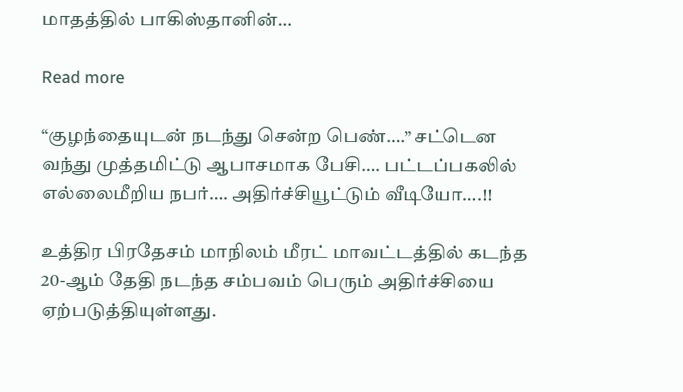மாதத்தில் பாகிஸ்தானின்…

Read more

“குழந்தையுடன் நடந்து சென்ற பெண்….” சட்டென வந்து முத்தமிட்டு ஆபாசமாக பேசி…. பட்டப்பகலில் எல்லைமீறிய நபர்…. அதிர்ச்சியூட்டும் வீடியோ….!!

உத்திர பிரதேசம் மாநிலம் மீரட் மாவட்டத்தில் கடந்த 20-ஆம் தேதி நடந்த சம்பவம் பெரும் அதிர்ச்சியை ஏற்படுத்தியுள்ளது.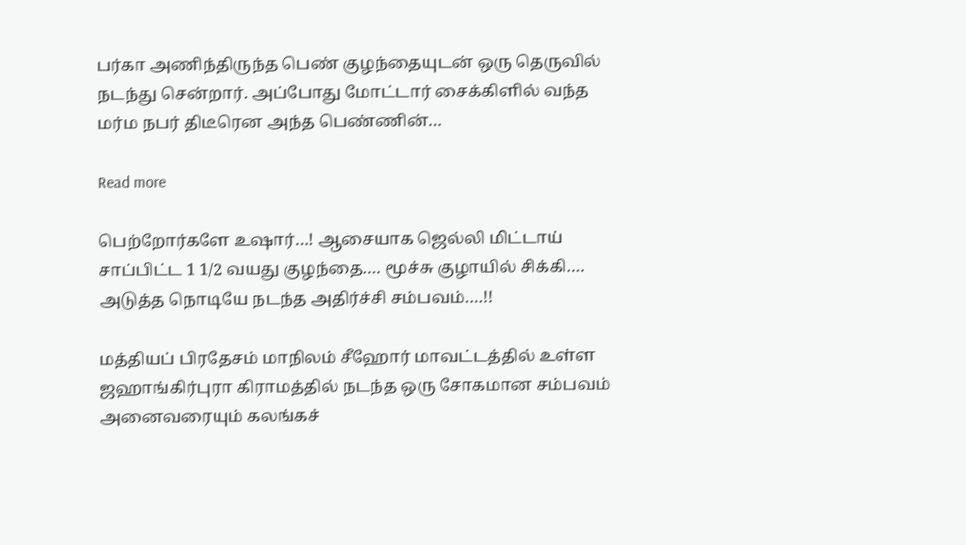பர்கா அணிந்திருந்த பெண் குழந்தையுடன் ஒரு தெருவில் நடந்து சென்றார். அப்போது மோட்டார் சைக்கிளில் வந்த மர்ம நபர் திடீரென அந்த பெண்ணின்…

Read more

பெற்றோர்களே உஷார்…! ஆசையாக ஜெல்லி மிட்டாய் சாப்பிட்ட 1 1/2 வயது குழந்தை…. மூச்சு குழாயில் சிக்கி…. அடுத்த நொடியே நடந்த அதிர்ச்சி சம்பவம்….!!

மத்தியப் பிரதேசம் மாநிலம் சீஹோர் மாவட்டத்தில் உள்ள ஜஹாங்கிர்புரா கிராமத்தில் நடந்த ஒரு சோகமான சம்பவம் அனைவரையும் கலங்கச்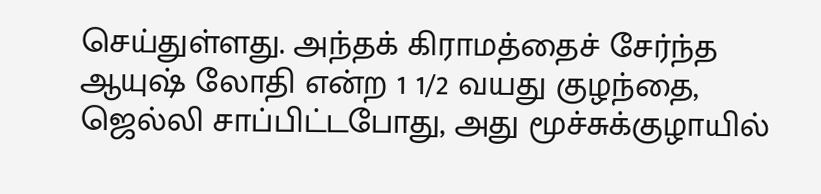செய்துள்ளது. அந்தக் கிராமத்தைச் சேர்ந்த ஆயுஷ் லோதி என்ற 1 1/2 வயது குழந்தை, ஜெல்லி சாப்பிட்டபோது, அது மூச்சுக்குழாயில்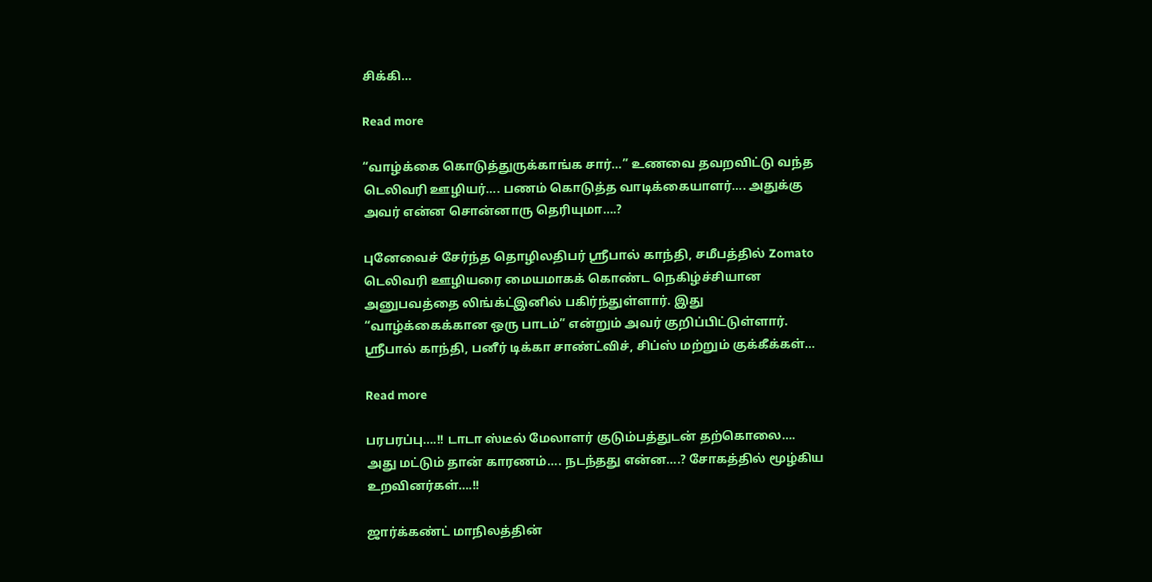சிக்கி…

Read more

“வாழ்க்கை கொடுத்துருக்காங்க சார்…” உணவை தவறவிட்டு வந்த டெலிவரி ஊழியர்…. பணம் கொடுத்த வாடிக்கையாளர்…. அதுக்கு அவர் என்ன சொன்னாரு தெரியுமா….?

புனேவைச் சேர்ந்த தொழிலதிபர் ஸ்ரீபால் காந்தி, சமீபத்தில் Zomato டெலிவரி ஊழியரை மையமாகக் கொண்ட நெகிழ்ச்சியான அனுபவத்தை லிங்க்ட்இனில் பகிர்ந்துள்ளார். இது “வாழ்க்கைக்கான ஒரு பாடம்” என்றும் அவர் குறிப்பிட்டுள்ளார். ஸ்ரீபால் காந்தி, பனீர் டிக்கா சாண்ட்விச், சிப்ஸ் மற்றும் குக்கீக்கள்…

Read more

பரபரப்பு….!! டாடா ஸ்டீல் மேலாளர் குடும்பத்துடன் தற்கொலை…. அது மட்டும் தான் காரணம்…. நடந்தது என்ன….? சோகத்தில் மூழ்கிய உறவினர்கள்….!!

ஜார்க்கண்ட் மாநிலத்தின்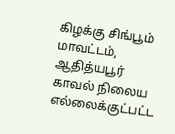கிழக்கு சிங்பூம் மாவட்டம், ஆதித்யபூர் காவல் நிலைய எல்லைக்குட்பட்ட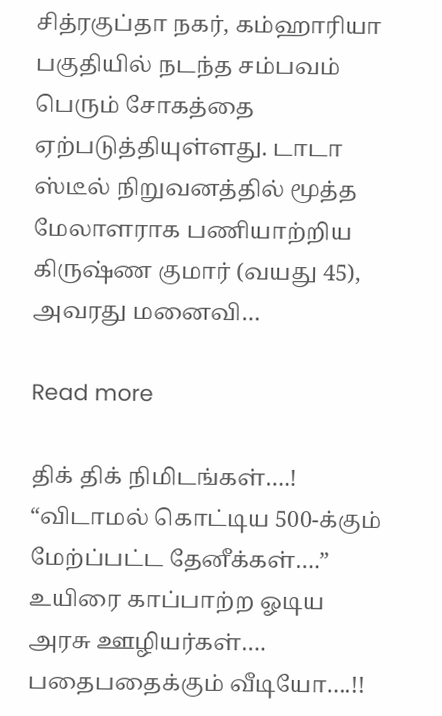சித்ரகுப்தா நகர், கம்ஹாரியா பகுதியில் நடந்த சம்பவம் பெரும் சோகத்தை ஏற்படுத்தியுள்ளது. டாடா ஸ்டீல் நிறுவனத்தில் மூத்த மேலாளராக பணியாற்றிய கிருஷ்ண குமார் (வயது 45), அவரது மனைவி…

Read more

திக் திக் நிமிடங்கள்….! “விடாமல் கொட்டிய 500-க்கும் மேற்ப்பட்ட தேனீக்கள்….” உயிரை காப்பாற்ற ஓடிய அரசு ஊழியர்கள்…. பதைபதைக்கும் வீடியோ….!!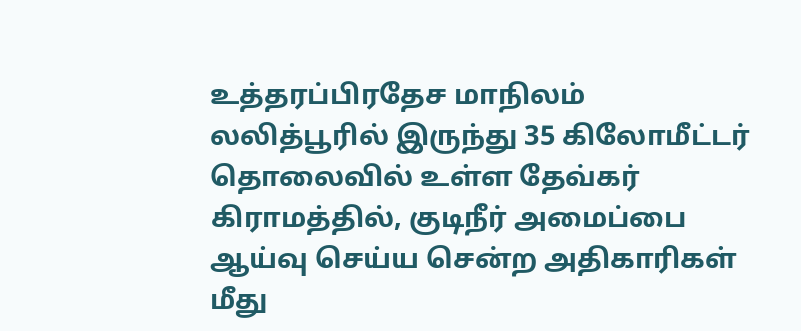உத்தரப்பிரதேச மாநிலம் லலித்பூரில் இருந்து 35 கிலோமீட்டர் தொலைவில் உள்ள தேவ்கர் கிராமத்தில், குடிநீர் அமைப்பை ஆய்வு செய்ய சென்ற அதிகாரிகள் மீது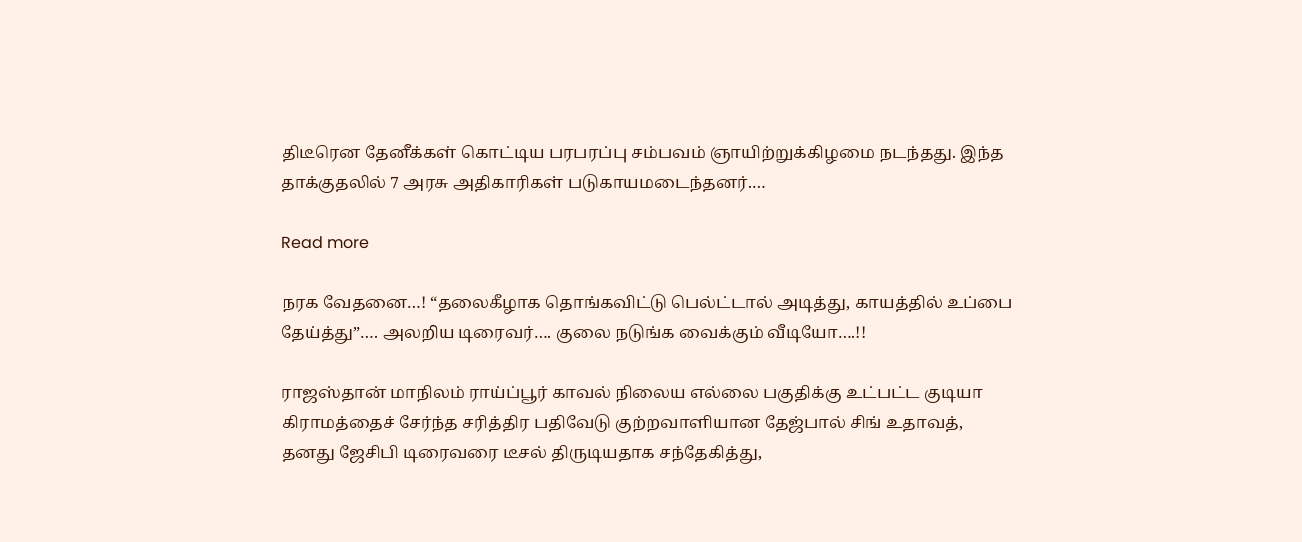திடீரென தேனீக்கள் கொட்டிய பரபரப்பு சம்பவம் ஞாயிற்றுக்கிழமை நடந்தது. இந்த தாக்குதலில் 7 அரசு அதிகாரிகள் படுகாயமடைந்தனர்.…

Read more

நரக வேதனை…! “தலைகீழாக தொங்கவிட்டு பெல்ட்டால் அடித்து, காயத்தில் உப்பை தேய்த்து”…. அலறிய டிரைவர்…. குலை நடுங்க வைக்கும் வீடியோ….!!

ராஜஸ்தான் மாநிலம் ராய்ப்பூர் காவல் நிலைய எல்லை பகுதிக்கு உட்பட்ட குடியா கிராமத்தைச் சேர்ந்த சரித்திர பதிவேடு குற்றவாளியான தேஜ்பால் சிங் உதாவத், தனது ஜேசிபி டிரைவரை டீசல் திருடியதாக சந்தேகித்து,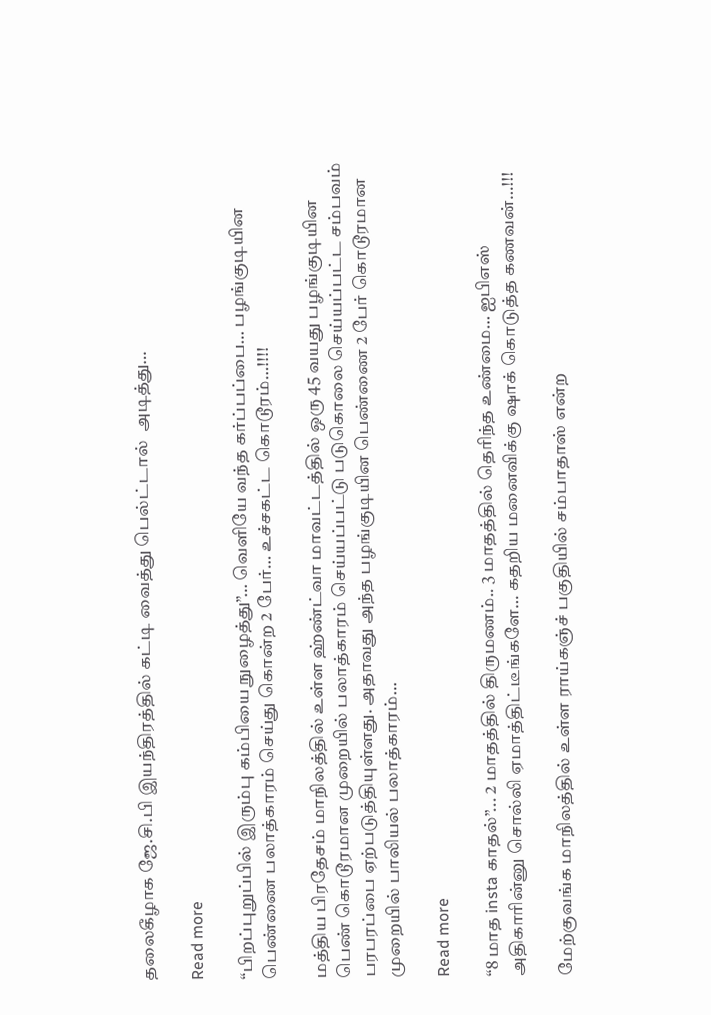தலைகீழாக ஜே.சி.பி இயந்திரத்தில் கட்டி வைத்து பெல்ட்டால்  அடித்து…

Read more

“பிறப்புறுப்பில் இரும்பு கம்பியை நுழைத்து”… வெளியே வந்த கர்ப்பப்பை… பழங்குடியின பெண்ணை பலாத்காரம் செய்து கொன்ற 2 பேர்… உச்சகட்ட கொடூரம்…!!!!

மத்திய பிரதேசம் மாநிலத்தில் உள்ள ஹ்ண்ட்வா மாவட்டத்தில் ஒரு 45 வயது பழங்குடியின பெண் கொடூரமான முறையில் பலாத்காரம் செய்யப்பட்டு படுகொலை செய்யப்பட்ட சம்பவம் பரபரப்பை ஏற்படுத்தியுள்ளது. அதாவது அந்த பழங்குடியின பெண்ணை 2 பேர் கொடூரமான முறையில் பாலியல் பலாத்காரம்…

Read more

“8 மாத insta காதல்”... 2 மாதத்தில் திருமணம்.. 3 மாதத்தில் தெரிந்த உண்மை… ஐபிஎஸ் அதிகாரின்னு சொல்லி ஏமாத்திட்டீங்களே… கதறிய மனைவிக்கு ஷாக் கொடுத்த கணவன்…!!!

மேற்குவங்க மாநிலத்தில் உள்ள ராய்கஞ்ச் பகுதியில் சம்பாதாஸ் என்ற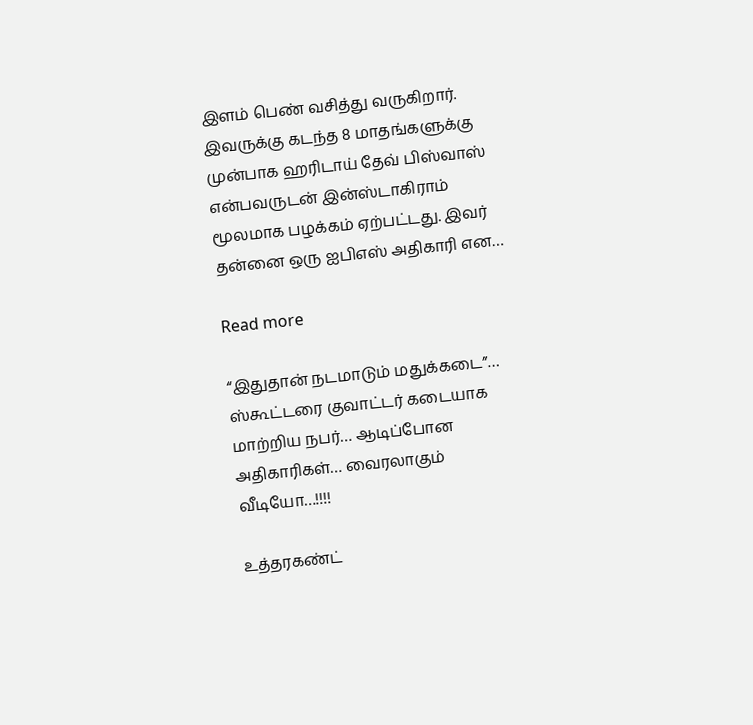இளம் பெண் வசித்து வருகிறார். இவருக்கு கடந்த 8 மாதங்களுக்கு முன்பாக ஹரிடாய் தேவ் பிஸ்வாஸ் என்பவருடன் இன்ஸ்டாகிராம் மூலமாக பழக்கம் ஏற்பட்டது. இவர் தன்னை ஒரு ஐபிஎஸ் அதிகாரி என…

Read more

“இதுதான் நடமாடும் மதுக்கடை”… ஸ்கூட்டரை குவாட்டர் கடையாக மாற்றிய நபர்… ஆடிப்போன அதிகாரிகள்… வைரலாகும் வீடியோ…!!!!

உத்தரகண்ட்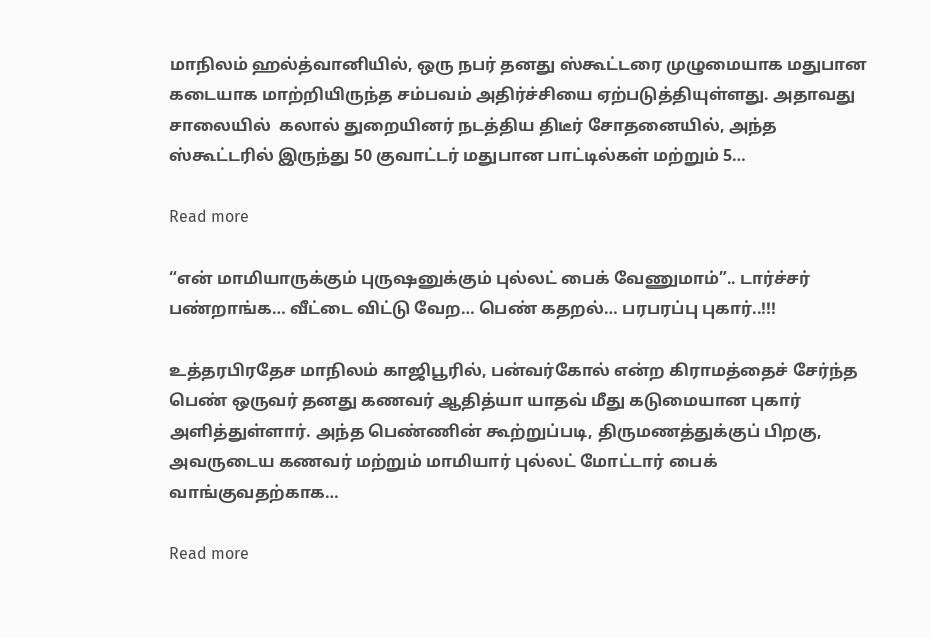மாநிலம் ஹல்த்வானியில், ஒரு நபர் தனது ஸ்கூட்டரை முழுமையாக மதுபான கடையாக மாற்றியிருந்த சம்பவம் அதிர்ச்சியை ஏற்படுத்தியுள்ளது. அதாவது சாலையில்  கலால் துறையினர் நடத்திய திடீர் சோதனையில், அந்த ஸ்கூட்டரில் இருந்து 50 குவாட்டர் மதுபான பாட்டில்கள் மற்றும் 5…

Read more

“என் மாமியாருக்கும் புருஷனுக்கும் புல்லட் பைக் வேணுமாம்”.. டார்ச்சர் பண்றாங்க… வீட்டை விட்டு வேற… பெண் கதறல்… பரபரப்பு புகார்..!!!

உத்தரபிரதேச மாநிலம் காஜிபூரில், பன்வர்கோல் என்ற கிராமத்தைச் சேர்ந்த பெண் ஒருவர் தனது கணவர் ஆதித்யா யாதவ் மீது கடுமையான புகார் அளித்துள்ளார். அந்த பெண்ணின் கூற்றுப்படி, திருமணத்துக்குப் பிறகு, அவருடைய கணவர் மற்றும் மாமியார் புல்லட் மோட்டார் பைக் வாங்குவதற்காக…

Read more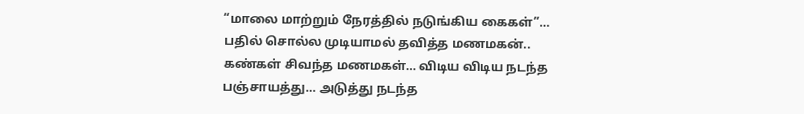“மாலை மாற்றும் நேரத்தில் நடுங்கிய கைகள்”… பதில் சொல்ல முடியாமல் தவித்த மணமகன்.. கண்கள் சிவந்த மணமகள்… விடிய விடிய நடந்த பஞ்சாயத்து… அடுத்து நடந்த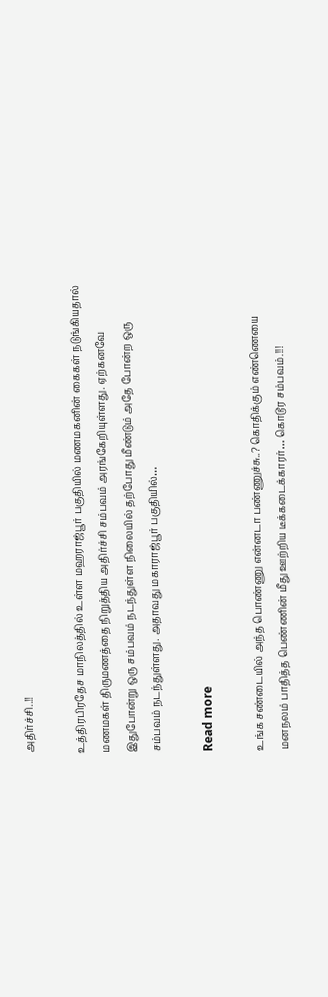அதிர்ச்சி..!!

உத்திரபிரதேச மாநிலத்தில் உள்ள மஹராஜ்பூர் பகுதியில் மணமகனின் கைகள் நடுங்கியதால் மணமகள் திருமணத்தை நிறுத்திய அதிர்ச்சி சம்பவம் அரங்கேறியுள்ளது. ஏற்கனவே இதுபோன்று ஒரு சம்பவம் நடந்துள்ள நிலையில் தற்போது மீண்டும் அதே போன்ற ஒரு சம்பவம் நடந்துள்ளது. அதாவது மகாராஜ்பூர் பகுதியில்…

Read more

உங்க சண்டையில் அந்த பொண்ணு என்னடா பண்ணுச்சு..? கொதிக்கும் எண்ணெயை மனநலம் பாதித்த பெண்ணின் மீது ஊற்றிய டீக்கடைக்காரர்… கொடூர சம்பவம்.!!!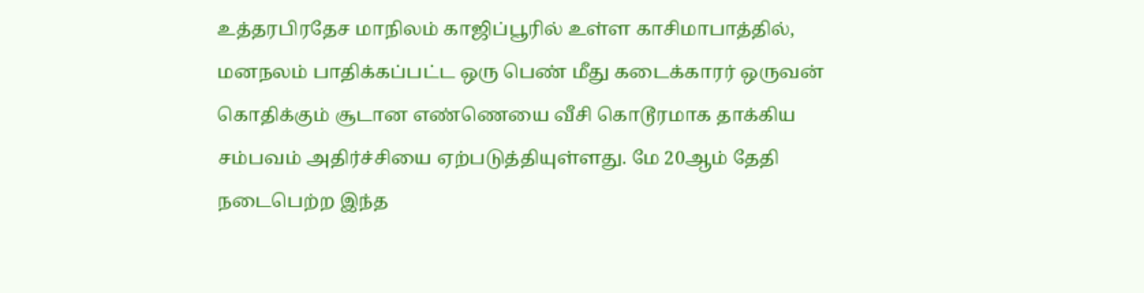உத்தரபிரதேச மாநிலம் காஜிப்பூரில் உள்ள காசிமாபாத்தில், மனநலம் பாதிக்கப்பட்ட ஒரு பெண் மீது கடைக்காரர் ஒருவன் கொதிக்கும் சூடான எண்ணெயை வீசி கொடூரமாக தாக்கிய சம்பவம் அதிர்ச்சியை ஏற்படுத்தியுள்ளது. மே 20ஆம் தேதி நடைபெற்ற இந்த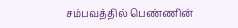சம்பவத்தில் பெண்ணின்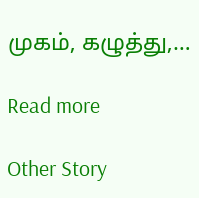முகம், கழுத்து,…

Read more

Other Story